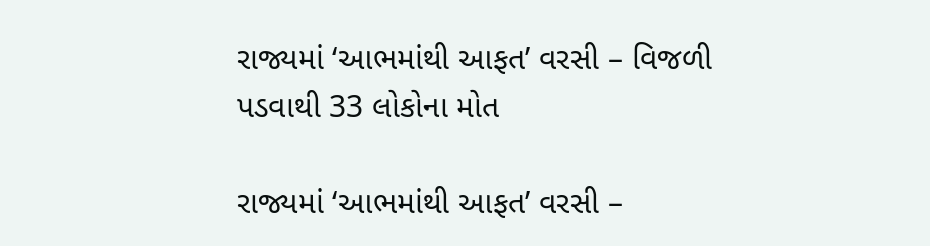રાજ્યમાં ‘આભમાંથી આફત’ વરસી – વિજળી પડવાથી 33 લોકોના મોત

રાજ્યમાં ‘આભમાંથી આફત’ વરસી –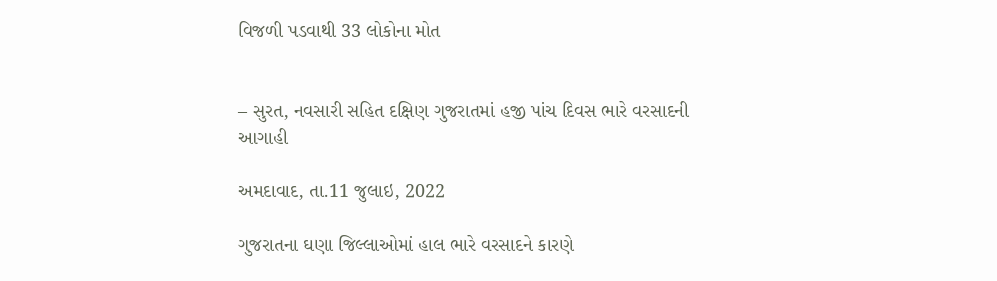વિજળી પડવાથી 33 લોકોના મોત


– સુરત, નવસારી સહિત દક્ષિણ ગુજરાતમાં હજી પાંચ દિવસ ભારે વરસાદની આગાહી

અમદાવાદ, તા.11 જુલાઇ, 2022

ગુજરાતના ઘણા જિલ્લાઓમાં હાલ ભારે વરસાદને કારણે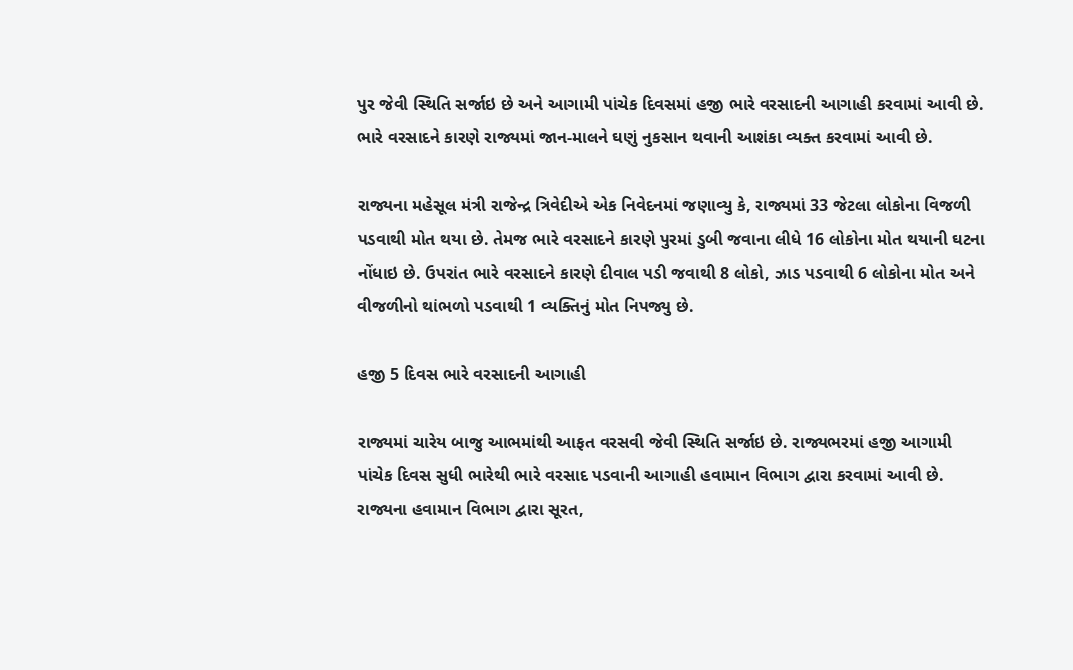પુર જેવી સ્થિતિ સર્જાઇ છે અને આગામી પાંચેક દિવસમાં હજી ભારે વરસાદની આગાહી કરવામાં આવી છે. ભારે વરસાદને કારણે રાજ્યમાં જાન-માલને ઘણું નુકસાન થવાની આશંકા વ્યક્ત કરવામાં આવી છે.

રાજ્યના મહેસૂલ મંત્રી રાજેન્દ્ર ત્રિવેદીએ એક નિવેદનમાં જણાવ્યુ કે, રાજ્યમાં 33 જેટલા લોકોના વિજળી પડવાથી મોત થયા છે. તેમજ ભારે વરસાદને કારણે પુરમાં ડુબી જવાના લીધે 16 લોકોના મોત થયાની ઘટના નોંધાઇ છે. ઉપરાંત ભારે વરસાદને કારણે દીવાલ પડી જવાથી 8 લોકો, ઝાડ પડવાથી 6 લોકોના મોત અને વીજળીનો થાંભળો પડવાથી 1 વ્યક્તિનું મોત નિપજ્યુ છે.

હજી 5 દિવસ ભારે વરસાદની આગાહી

રાજ્યમાં ચારેય બાજુ આભમાંથી આફત વરસવી જેવી સ્થિતિ સર્જાઇ છે. રાજ્યભરમાં હજી આગામી પાંચેક દિવસ સુધી ભારેથી ભારે વરસાદ પડવાની આગાહી હવામાન વિભાગ દ્વારા કરવામાં આવી છે. રાજ્યના હવામાન વિભાગ દ્વારા સૂરત,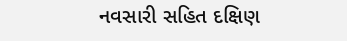નવસારી સહિત દક્ષિણ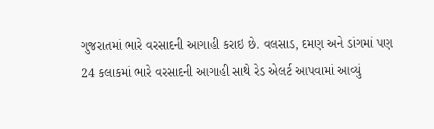ગુજરાતમાં ભારે વરસાદની આગાહી કરાઇ છે. વલસાડ, દમણ અને ડાંગમાં પણ 24 કલાકમાં ભારે વરસાદની આગાહી સાથે રેડ એલર્ટ આપવામાં આવ્યું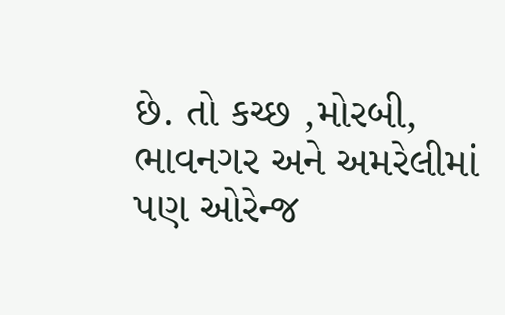છે. તો કચ્છ ,મોરબી, ભાવનગર અને અમરેલીમાં પણ ઓરેન્જ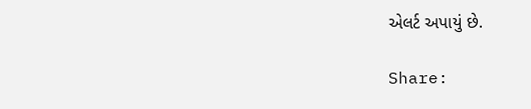એલર્ટ અપાયું છે.

Share: